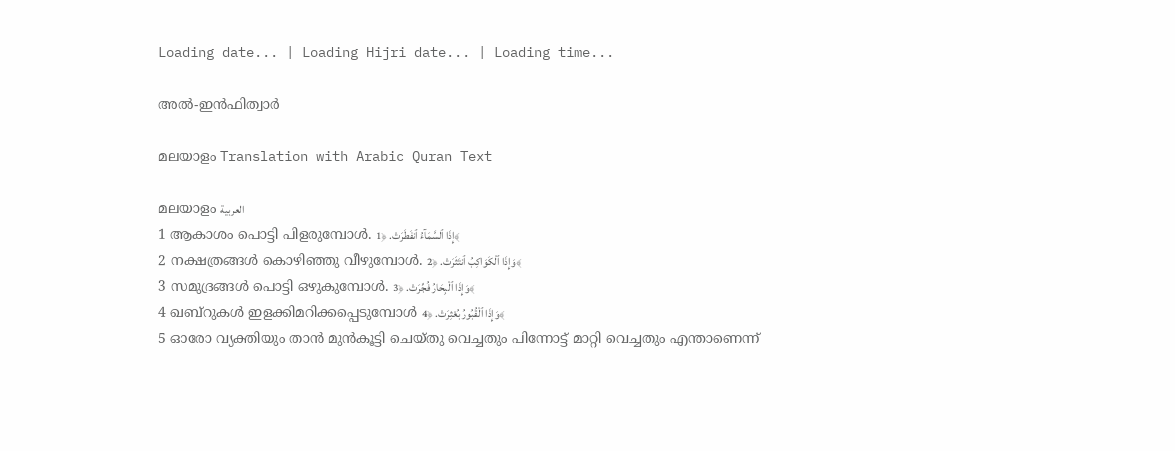Loading date... | Loading Hijri date... | Loading time...

അൽ-ഇൻഫിത്വാർ

മലയാളം Translation with Arabic Quran Text

മലയാളം العربية
1 ആകാശം പൊട്ടി പിളരുമ്പോള്‍. إِذَا ٱلسَّمَآءُ ٱنفَطَرَتْ. ﴿1﴾
2 നക്ഷത്രങ്ങള്‍ കൊഴിഞ്ഞു വീഴുമ്പോള്‍. وَإِذَا ٱلْكَوَاكِبُ ٱنتَثَرَتْ. ﴿2﴾
3 സമുദ്രങ്ങള്‍ പൊട്ടി ഒഴുകുമ്പോള്‍. وَإِذَا ٱلْبِحَارُ فُجِّرَتْ. ﴿3﴾
4 ഖബ്‌റുകള്‍ ഇളക്കിമറിക്കപ്പെടുമ്പോള്‍ وَإِذَا ٱلْقُبُورُ بُعْثِرَتْ. ﴿4﴾
5 ഓരോ വ്യക്തിയും താന്‍ മുന്‍കൂട്ടി ചെയ്തു വെച്ചതും പിന്നോട്ട് മാറ്റി വെച്ചതും എന്താണെന്ന്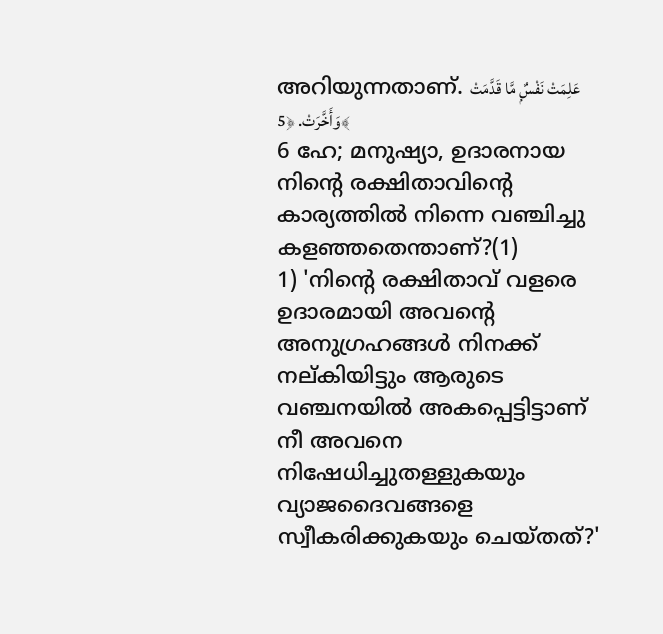അറിയുന്നതാണ്‌. عَلِمَتْ نَفْسٌۭ مَّا قَدَّمَتْ وَأَخَّرَتْ. ﴿5﴾
6 ഹേ; മനുഷ്യാ, ഉദാരനായ നിന്‍റെ രക്ഷിതാവിന്‍റെ കാര്യത്തില്‍ നിന്നെ വഞ്ചിച്ചു കളഞ്ഞതെന്താണ്‌?(1)
1) 'നിന്റെ രക്ഷിതാവ് വളരെ ഉദാരമായി അവന്റെ അനുഗ്രഹങ്ങള്‍ നിനക്ക് നല്കിയിട്ടും ആരുടെ വഞ്ചനയില്‍ അകപ്പെട്ടിട്ടാണ് നീ അവനെ നിഷേധിച്ചുതള്ളുകയും വ്യാജദൈവങ്ങളെ സ്വീകരിക്കുകയും ചെയ്തത്?'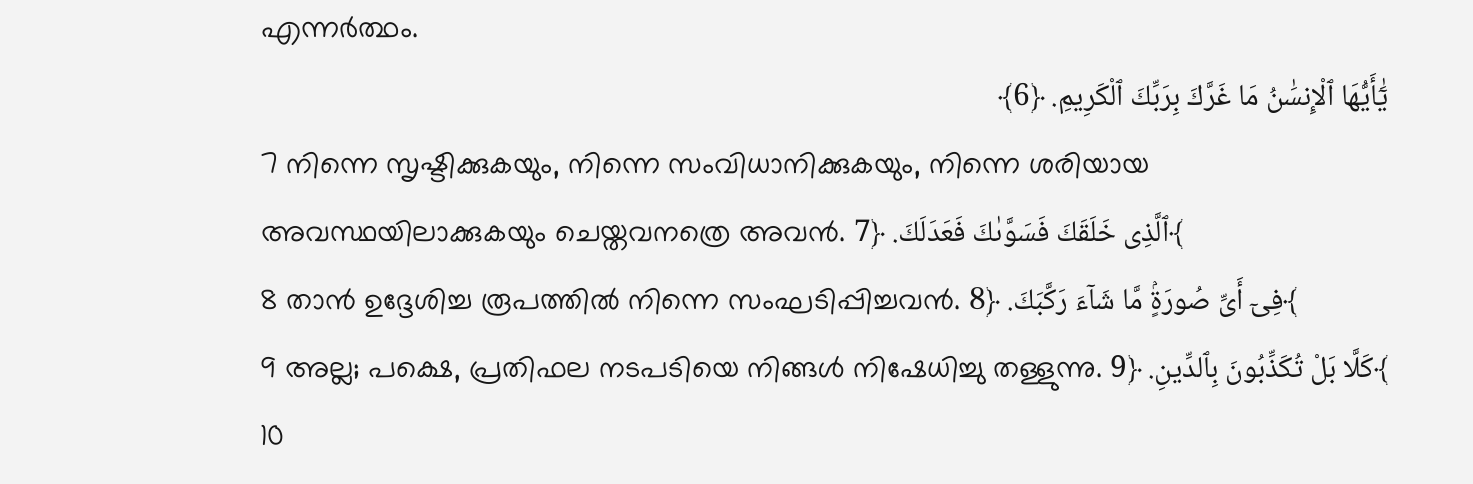എന്നര്‍ത്ഥം.
يَٰٓأَيُّهَا ٱلْإِنسَٰنُ مَا غَرَّكَ بِرَبِّكَ ٱلْكَرِيمِ. ﴿6﴾
7 നിന്നെ സൃഷ്ടിക്കുകയും, നിന്നെ സംവിധാനിക്കുകയും, നിന്നെ ശരിയായ അവസ്ഥയിലാക്കുകയും ചെയ്തവനത്രെ അവന്‍. ٱلَّذِى خَلَقَكَ فَسَوَّىٰكَ فَعَدَلَكَ. ﴿7﴾
8 താന്‍ ഉദ്ദേശിച്ച രൂപത്തില്‍ നിന്നെ സംഘടിപ്പിച്ചവന്‍. فِىٓ أَىِّ صُورَةٍۢ مَّا شَآءَ رَكَّبَكَ. ﴿8﴾
9 അല്ല; പക്ഷെ, പ്രതിഫല നടപടിയെ നിങ്ങള്‍ നിഷേധിച്ചു തള്ളുന്നു. كَلَّا بَلْ تُكَذِّبُونَ بِٱلدِّينِ. ﴿9﴾
10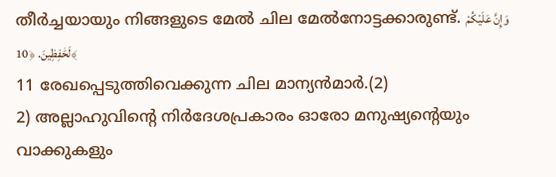തീര്‍ച്ചയായും നിങ്ങളുടെ മേല്‍ ചില മേല്‍നോട്ടക്കാരുണ്ട്‌. وَإِنَّ عَلَيْكُمْ لَحَٰفِظِينَ. ﴿10﴾
11 രേഖപ്പെടുത്തിവെക്കുന്ന ചില മാന്യന്‍മാര്‍.(2)
2) അല്ലാഹുവിന്റെ നിര്‍ദേശപ്രകാരം ഓരോ മനുഷ്യന്റെയും വാക്കുകളും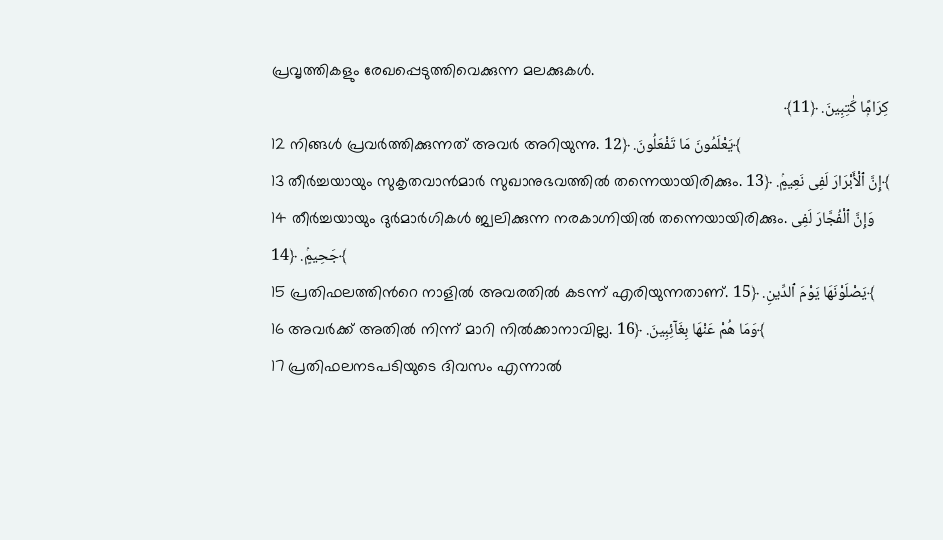പ്രവൃത്തികളും രേഖപ്പെടുത്തിവെക്കുന്ന മലക്കുകള്‍.
كِرَامًۭا كَٰتِبِينَ. ﴿11﴾
12 നിങ്ങള്‍ പ്രവര്‍ത്തിക്കുന്നത് അവര്‍ അറിയുന്നു. يَعْلَمُونَ مَا تَفْعَلُونَ. ﴿12﴾
13 തീര്‍ച്ചയായും സുകൃതവാന്‍മാര്‍ സുഖാനുഭവത്തില്‍ തന്നെയായിരിക്കും. إِنَّ ٱلْأَبْرَارَ لَفِى نَعِيمٍۢ. ﴿13﴾
14 തീര്‍ച്ചയായും ദുര്‍മാര്‍ഗികള്‍ ജ്വലിക്കുന്ന നരകാഗ്നിയില്‍ തന്നെയായിരിക്കും. وَإِنَّ ٱلْفُجَّارَ لَفِى جَحِيمٍۢ. ﴿14﴾
15 പ്രതിഫലത്തിന്‍റെ നാളില്‍ അവരതില്‍ കടന്ന് എരിയുന്നതാണ്‌. يَصْلَوْنَهَا يَوْمَ ٱلدِّينِ. ﴿15﴾
16 അവര്‍ക്ക് അതില്‍ നിന്ന് മാറി നില്‍ക്കാനാവില്ല. وَمَا هُمْ عَنْهَا بِغَآئِبِينَ. ﴿16﴾
17 പ്രതിഫലനടപടിയുടെ ദിവസം എന്നാല്‍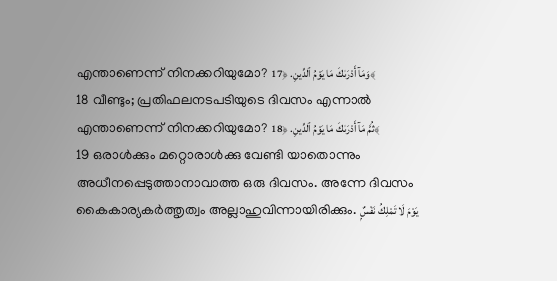എന്താണെന്ന് നിനക്കറിയുമോ? وَمَآ أَدْرَىٰكَ مَا يَوْمُ ٱلدِّينِ. ﴿17﴾
18 വീണ്ടും; പ്രതിഫലനടപടിയുടെ ദിവസം എന്നാല്‍ എന്താണെന്ന് നിനക്കറിയുമോ? ثُمَّ مَآ أَدْرَىٰكَ مَا يَوْمُ ٱلدِّينِ. ﴿18﴾
19 ഒരാള്‍ക്കും മറ്റൊരാള്‍ക്കു വേണ്ടി യാതൊന്നും അധീനപ്പെടുത്താനാവാത്ത ഒരു ദിവസം. അന്നേ ദിവസം കൈകാര്യകര്‍ത്തൃത്വം അല്ലാഹുവിന്നായിരിക്കും. يَوْمَ لَا تَمْلِكُ نَفْسٌۭ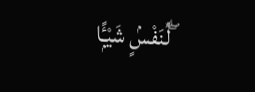لِّنَفْسٍۢ شَيْـًۭٔا ۖ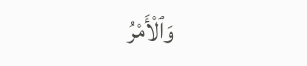وَٱلْأَمْرُ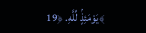يَوْمَئِذٍۢ لِّلَّهِ. ﴿19﴾